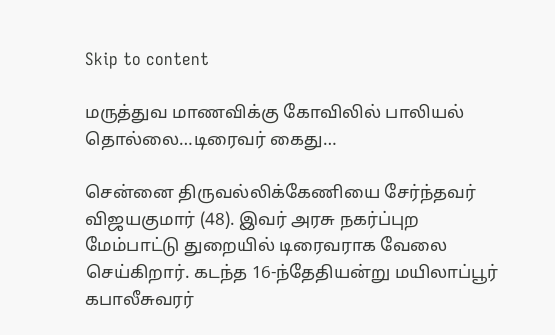Skip to content

மருத்துவ மாணவிக்கு கோவிலில் பாலியல் தொல்லை…டிரைவர் கைது…

சென்னை திருவல்லிக்கேணியை சேர்ந்தவர் விஜயகுமார் (48). இவர் அரசு நகர்ப்புற மேம்பாட்டு துறையில் டிரைவராக வேலை செய்கிறார். கடந்த 16-ந்தேதியன்று மயிலாப்பூர் கபாலீசுவரர்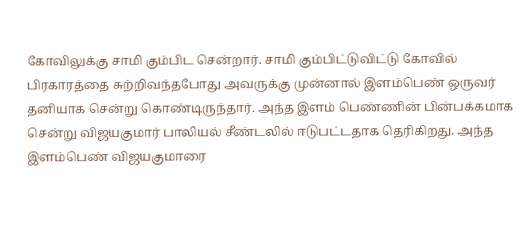கோவிலுக்கு சாமி கும்பிட சென்றார். சாமி கும்பிட்டுவிட்டு கோவில் பிரகாரத்தை சுற்றிவந்தபோது அவருக்கு முன்னால் இளம்பெண் ஒருவர் தனியாக சென்று கொண்டிருந்தார். அந்த இளம் பெண்ணின் பின்பக்கமாக சென்று விஜயகுமார் பாலியல் சீண்டலில் ஈடுபட்டதாக தெரிகிறது. அந்த இளம்பெண் விஜயகுமாரை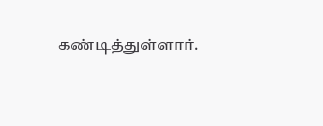கண்டித்துள்ளார்.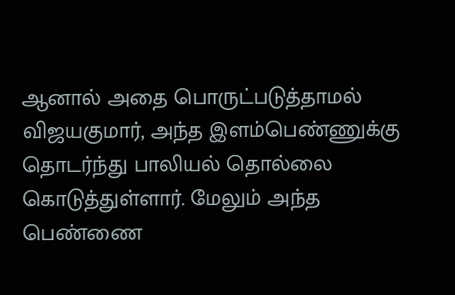ஆனால் அதை பொருட்படுத்தாமல் விஜயகுமார், அந்த இளம்பெண்ணுக்கு தொடர்ந்து பாலியல் தொல்லை கொடுத்துள்ளார். மேலும் அந்த பெண்ணை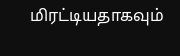மிரட்டியதாகவும்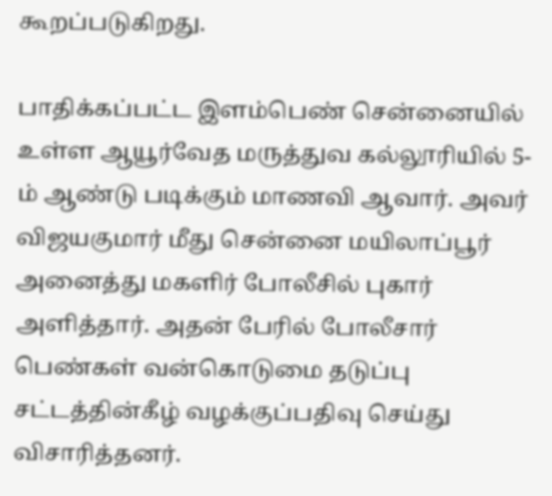கூறப்படுகிறது.

பாதிக்கப்பட்ட இளம்பெண் சென்னையில் உள்ள ஆயூர்வேத மருத்துவ கல்லூரியில் 5-ம் ஆண்டு படிக்கும் மாணவி ஆவார். அவர் விஜயகுமார் மீது சென்னை மயிலாப்பூர் அனைத்து மகளிர் போலீசில் புகார் அளித்தார். அதன் பேரில் போலீசார் பெண்கள் வன்கொடுமை தடுப்பு சட்டத்தின்கீழ் வழக்குப்பதிவு செய்து விசாரித்தனர்.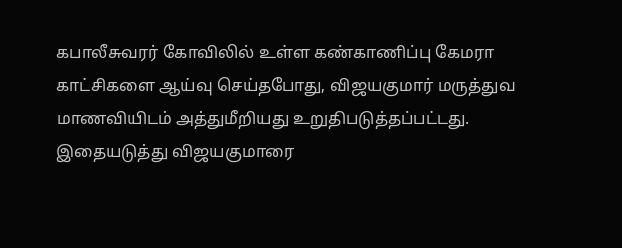கபாலீசுவரர் கோவிலில் உள்ள கண்காணிப்பு கேமரா காட்சிகளை ஆய்வு செய்தபோது, விஜயகுமார் மருத்துவ மாணவியிடம் அத்துமீறியது உறுதிபடுத்தப்பட்டது. இதையடுத்து விஜயகுமாரை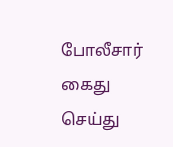போலீசார் கைது செய்து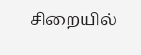சிறையில்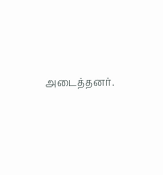அடைத்தனர்.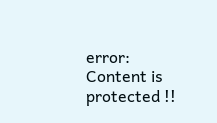error: Content is protected !!